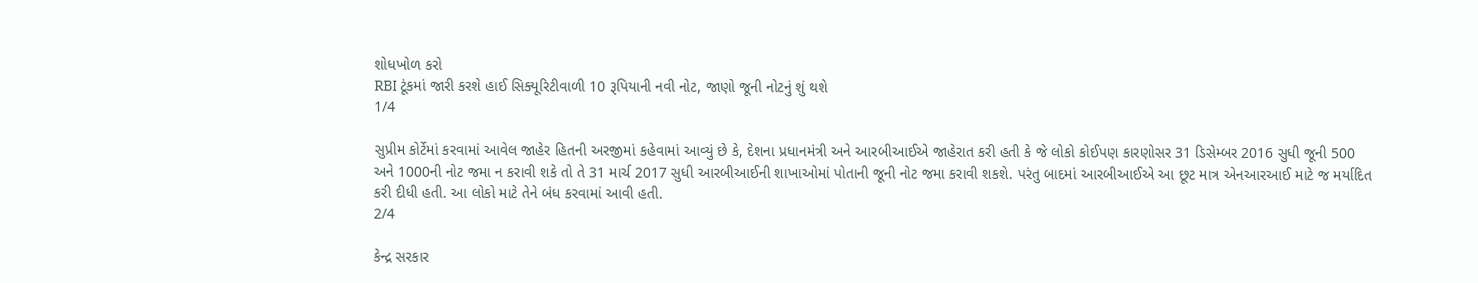શોધખોળ કરો
RBI ટૂંકમાં જારી કરશે હાઈ સિક્યૂરિટીવાળી 10 રૂપિયાની નવી નોટ, જાણો જૂની નોટનું શું થશે
1/4

સુપ્રીમ કોર્ટેમાં કરવામાં આવેલ જાહેર હિતની અરજીમાં કહેવામાં આવ્યું છે કે, દેશના પ્રધાનમંત્રી અને આરબીઆઈએ જાહેરાત કરી હતી કે જે લોકો કોઈપણ કારણોસર 31 ડિસેમ્બર 2016 સુધી જૂની 500 અને 1000ની નોટ જમા ન કરાવી શકે તો તે 31 માર્ચ 2017 સુધી આરબીઆઈની શાખાઓમાં પોતાની જૂની નોટ જમા કરાવી શકશે. પરંતુ બાદમાં આરબીઆઈએ આ છૂટ માત્ર એનઆરઆઈ માટે જ મર્યાદિત કરી દીધી હતી. આ લોકો માટે તેને બંધ કરવામાં આવી હતી.
2/4

કેન્દ્ર સરકાર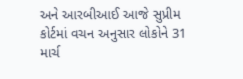અને આરબીઆઈ આજે સુપ્રીમ કોર્ટમાં વચન અનુસાર લોકોને 31 માર્ચ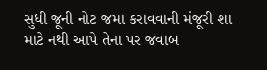સુધી જૂની નોટ જમા કરાવવાની મંજૂરી શા માટે નથી આપે તેના પર જવાબ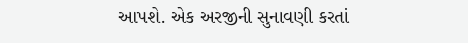આપશે. એક અરજીની સુનાવણી કરતાં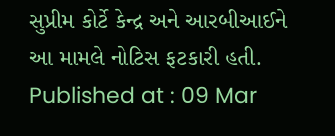સુપ્રીમ કોર્ટે કેન્દ્ર અને આરબીઆઈને આ મામલે નોટિસ ફટકારી હતી.
Published at : 09 Mar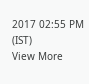2017 02:55 PM (IST)
View More